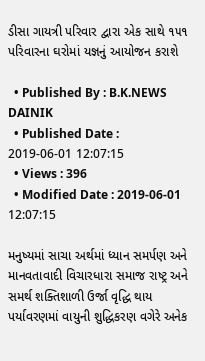ડીસા ગાયત્રી પરિવાર દ્વારા એક સાથે ૧૫૧ પરિવારના ઘરોમાં યજ્ઞનું આયોજન કરાશે

  • Published By : B.K.NEWS DAINIK
  • Published Date : 2019-06-01 12:07:15
  • Views : 396
  • Modified Date : 2019-06-01 12:07:15

મનુષ્યમાં સાચા અર્થમાં ધ્યાન સમર્પણ અને માનવતાવાદી વિચારધારા સમાજ રાષ્ટ્ર અને સમર્થ શક્તિશાળી ઉર્જા વૃદ્ધિ થાય પર્યાવરણમાં વાયુની શુદ્ધિકરણ વગેરે અનેક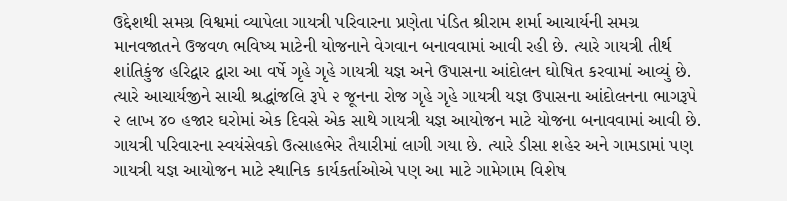ઉદ્દેશથી સમગ્ર વિશ્વમાં વ્યાપેલા ગાયત્રી પરિવારના પ્રણેતા પંડિત શ્રીરામ શર્મા આચાર્યની સમગ્ર માનવજાતને ઉજવળ ભવિષ્ય માટેની યોજનાને વેગવાન બનાવવામાં આવી રહી છે. ત્યારે ગાયત્રી તીર્થ શાંતિકુંજ હરિદ્વાર દ્વારા આ વર્ષે ગૃહે ગૃહે ગાયત્રી યજ્ઞ અને ઉપાસના આંદોલન ઘોષિત કરવામાં આવ્યું છે. ત્યારે આચાર્યજીને સાચી શ્રદ્ધાંજલિ રૂપે ૨ જૂનના રોજ ગૃહે ગૃહે ગાયત્રી યજ્ઞ ઉપાસના આંદોલનના ભાગરૂપે ૨ લાખ ૪૦ હજાર ઘરોમાં એક દિવસે એક સાથે ગાયત્રી યજ્ઞ આયોજન માટે યોજના બનાવવામાં આવી છે. ગાયત્રી પરિવારના સ્વયંસેવકો ઉત્સાહભેર તૈયારીમાં લાગી ગયા છે. ત્યારે ડીસા શહેર અને ગામડામાં પણ ગાયત્રી યજ્ઞ આયોજન માટે સ્થાનિક કાર્યકર્તાઓએ પણ આ માટે ગામેગામ વિશેષ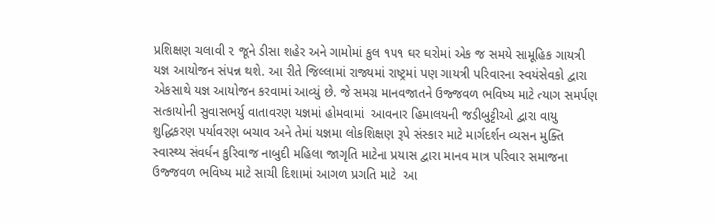પ્રશિક્ષણ ચલાવી ૨ જૂને ડીસા શહેર અને ગામોમાં કુલ ૧૫૧ ઘર ઘરોમાં એક જ સમયે સામૂહિક ગાયત્રી યજ્ઞ આયોજન સંપન્ન થશે. આ રીતે જિલ્લામાં રાજ્યમાં રાષ્ટ્રમાં પણ ગાયત્રી પરિવારના સ્વયંસેવકો દ્વારા એકસાથે યજ્ઞ આયોજન કરવામાં આવ્યું છે. જે સમગ્ર માનવજાતને ઉજ્જવળ ભવિષ્ય માટે ત્યાગ સમર્પણ સત્કાયોની સુવાસભર્યુ વાતાવરણ યજ્ઞમાં હોમવામાં  આવનાર હિમાલયની જડીબુટ્ટીઓ દ્વારા વાયુ શુદ્ધિકરણ પર્યાવરણ બચાવ અને તેમાં યજ્ઞમા લોકશિક્ષણ રૂપે સંસ્કાર માટે માર્ગદર્શન વ્યસન મુક્તિ  સ્વાસ્થ્ય સંવર્ધન કુરિવાજ નાબુદી મહિલા જાગૃતિ માટેના પ્રયાસ દ્વારા માનવ માત્ર પરિવાર સમાજના ઉજ્જવળ ભવિષ્ય માટે સાચી દિશામાં આગળ પ્રગતિ માટે  આ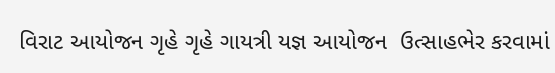વિરાટ આયોજન ગૃહે ગૃહે ગાયત્રી યજ્ઞ આયોજન  ઉત્સાહભેર કરવામાં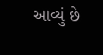આવ્યું છે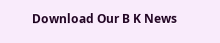Download Our B K News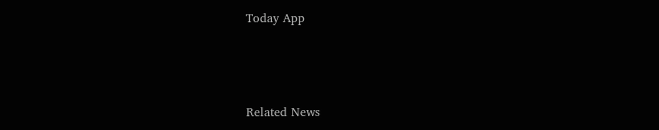Today App



Related News